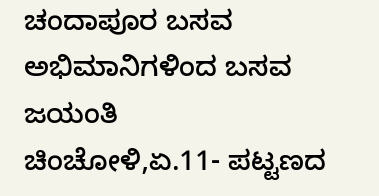ಚಂದಾಪೂರ ಬಸವ ಅಭಿಮಾನಿಗಳಿಂದ ಬಸವ ಜಯಂತಿ
ಚಿಂಚೋಳಿ,ಏ.11- ಪಟ್ಟಣದ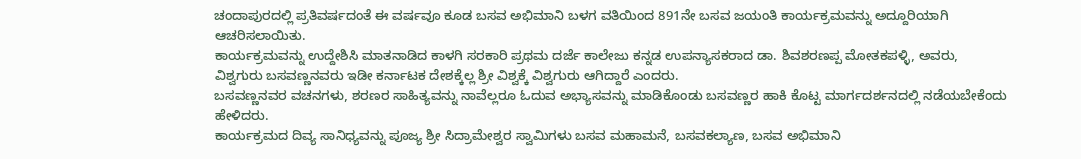ಚಂದಾಪುರದಲ್ಲಿ ಪ್ರತಿವರ್ಷದಂತೆ ಈ ವರ್ಷವೂ ಕೂಡ ಬಸವ ಅಭಿಮಾನಿ ಬಳಗ ವತಿಯಿಂದ 891ನೇ ಬಸವ ಜಯಂತಿ ಕಾರ್ಯಕ್ರಮವನ್ನು ಅದ್ದೂರಿಯಾಗಿ ಆಚರಿಸಲಾಯಿತು.
ಕಾರ್ಯಕ್ರಮವನ್ನು ಉದ್ದೇಶಿಸಿ ಮಾತನಾಡಿದ ಕಾಳಗಿ ಸರಕಾರಿ ಪ್ರಥಮ ದರ್ಜೆ ಕಾಲೇಜು ಕನ್ನಡ ಉಪನ್ಯಾಸಕರಾದ ಡಾ. ಶಿವಶರಣಪ್ಪ ಮೋತಕಪಳ್ಳಿ, ಅವರು, ವಿಶ್ವಗುರು ಬಸವಣ್ಣನವರು ಇಡೀ ಕರ್ನಾಟಕ ದೇಶಕ್ಕೆಲ್ಲ ಶ್ರೀ ವಿಶ್ವಕ್ಕೆ ವಿಶ್ವಗುರು ಆಗಿದ್ದಾರೆ ಎಂದರು.
ಬಸವಣ್ಣನವರ ವಚನಗಳು, ಶರಣರ ಸಾಹಿತ್ಯವನ್ನು ನಾವೆಲ್ಲರೂ ಓದುವ ಅಭ್ಯಾಸವನ್ನು ಮಾಡಿಕೊಂಡು ಬಸವಣ್ಣರ ಹಾಕಿ ಕೊಟ್ಟ ಮಾರ್ಗದರ್ಶನದಲ್ಲಿ ನಡೆಯಬೇಕೆಂದು ಹೇಳಿದರು.
ಕಾರ್ಯಕ್ರಮದ ದಿವ್ಯ ಸಾನಿಧ್ಯವನ್ನು ಪೂಜ್ಯ ಶ್ರೀ ಸಿದ್ರಾಮೇಶ್ವರ ಸ್ವಾಮಿಗಳು ಬಸವ ಮಹಾಮನೆ, ಬಸವಕಲ್ಯಾಣ, ಬಸವ ಅಭಿಮಾನಿ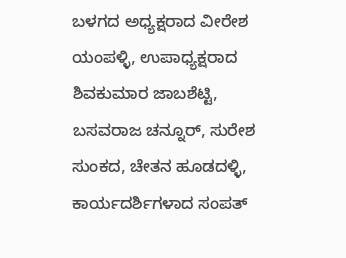ಬಳಗದ ಅಧ್ಯಕ್ಷರಾದ ವೀರೇಶ ಯಂಪಳ್ಳಿ, ಉಪಾಧ್ಯಕ್ಷರಾದ ಶಿವಕುಮಾರ ಜಾಬಶೆಟ್ಟಿ, ಬಸವರಾಜ ಚನ್ನೂರ್, ಸುರೇಶ ಸುಂಕದ, ಚೇತನ ಹೂಡದಳ್ಳಿ, ಕಾರ್ಯದರ್ಶಿಗಳಾದ ಸಂಪತ್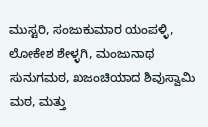ಮುಸ್ಟರಿ, ಸಂಜುಕುಮಾರ ಯಂಪಳ್ಳಿ, ಲೋಕೇಶ ಶೇಳ್ಳಗಿ, ಮಂಜುನಾಥ ಸುನುಗಮಠ, ಖಜಂಚಿಯಾದ ಶಿವುಸ್ವಾಮಿ ಮಠ, ಮತ್ತು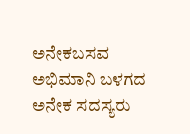ಅನೇಕಬಸವ ಅಭಿಮಾನಿ ಬಳಗದ ಅನೇಕ ಸದಸ್ಯರು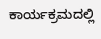ಕಾರ್ಯಕ್ರಮದಲ್ಲಿ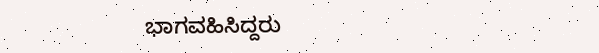ಭಾಗವಹಿಸಿದ್ದರು